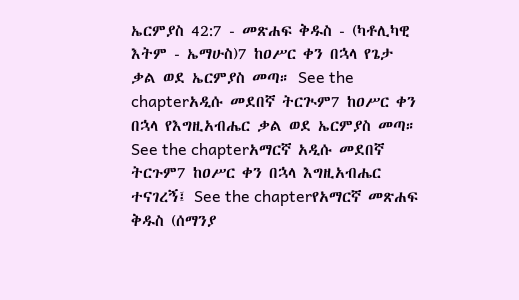ኤርምያስ 42:7 - መጽሐፍ ቅዱስ - (ካቶሊካዊ እትም - ኤማሁስ)7 ከዐሥር ቀን በኋላ የጌታ ቃል ወደ ኤርምያስ መጣ። See the chapterአዲሱ መደበኛ ትርጒም7 ከዐሥር ቀን በኋላ የእግዚአብሔር ቃል ወደ ኤርምያስ መጣ። See the chapterአማርኛ አዲሱ መደበኛ ትርጉም7 ከዐሥር ቀን በኋላ እግዚአብሔር ተናገረኝ፤ See the chapterየአማርኛ መጽሐፍ ቅዱስ (ሰማንያ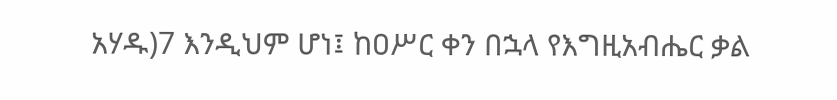አሃዱ)7 እንዲህም ሆነ፤ ከዐሥር ቀን በኋላ የእግዚአብሔር ቃል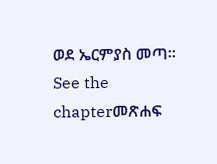ወደ ኤርምያስ መጣ። See the chapterመጽሐፍ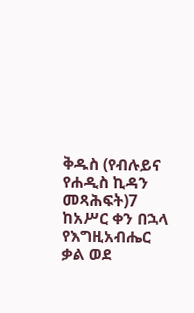ቅዱስ (የብሉይና የሐዲስ ኪዳን መጻሕፍት)7 ከአሥር ቀን በኋላ የእግዚአብሔር ቃል ወደ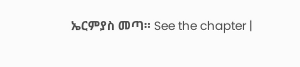ኤርምያስ መጣ። See the chapter |